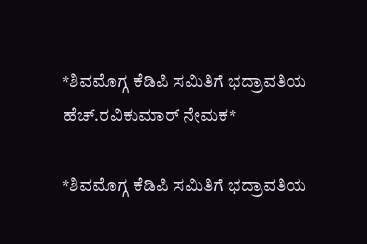*ಶಿವಮೊಗ್ಗ ಕೆಡಿಪಿ ಸಮಿತಿಗೆ ಭದ್ರಾವತಿಯ ಹೆಚ್.ರವಿಕುಮಾರ್ ನೇಮಕ*

*ಶಿವಮೊಗ್ಗ ಕೆಡಿಪಿ ಸಮಿತಿಗೆ ಭದ್ರಾವತಿಯ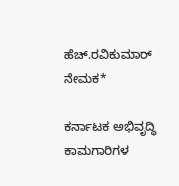ಹೆಚ್.ರವಿಕುಮಾರ್ ನೇಮಕ*

ಕರ್ನಾಟಕ ಅಭಿವೃದ್ಧಿ ಕಾಮಗಾರಿಗಳ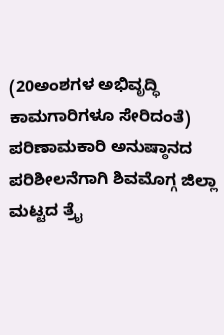(20ಅಂಶಗಳ ಅಭಿವೃದ್ಧಿ ಕಾಮಗಾರಿಗಳೂ ಸೇರಿದಂತೆ) ಪರಿಣಾಮಕಾರಿ ಅನುಷ್ಠಾನದ ಪರಿಶೀಲನೆಗಾಗಿ ಶಿವಮೊಗ್ಗ ಜಿಲ್ಲಾ ಮಟ್ಟದ ತ್ರೈ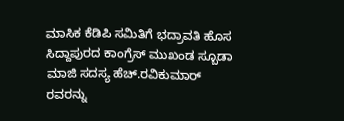ಮಾಸಿಕ ಕೆಡಿಪಿ ಸಮಿತಿಗೆ ಭದ್ರಾವತಿ ಹೊಸ ಸಿದ್ದಾಪುರದ ಕಾಂಗ್ರೆಸ್ ಮುಖಂಡ ಸ್ಬೂಡಾ ಮಾಜಿ ಸದಸ್ಯ ಹೆಚ್.ರವಿಕುಮಾರ್ ರವರನ್ನು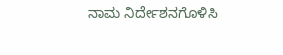ನಾಮ ನಿರ್ದೇಶನಗೊಳಿಸಿ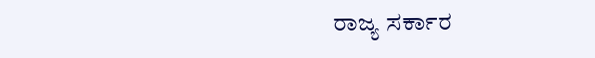ರಾಜ್ಯ ಸರ್ಕಾರ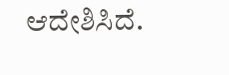ಆದೇಶಿಸಿದೆ.